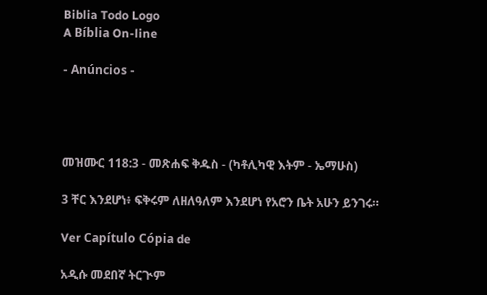Biblia Todo Logo
A Bíblia On-line

- Anúncios -




መዝሙር 118:3 - መጽሐፍ ቅዱስ - (ካቶሊካዊ እትም - ኤማሁስ)

3 ቸር እንደሆነ፥ ፍቅሩም ለዘለዓለም እንደሆነ የአሮን ቤት አሁን ይንገሩ።

Ver Capítulo Cópia de

አዲሱ መደበኛ ትርጒም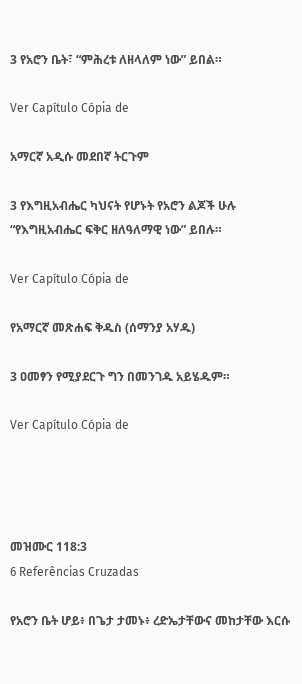3 የአሮን ቤት፣ “ምሕረቱ ለዘላለም ነው” ይበል።

Ver Capítulo Cópia de

አማርኛ አዲሱ መደበኛ ትርጉም

3 የእግዚአብሔር ካህናት የሆኑት የአሮን ልጆች ሁሉ “የእግዚአብሔር ፍቅር ዘለዓለማዊ ነው” ይበሉ።

Ver Capítulo Cópia de

የአማርኛ መጽሐፍ ቅዱስ (ሰማንያ አሃዱ)

3 ዐመፃን የሚያደርጉ ግን በመንገዱ አይሄዱም።

Ver Capítulo Cópia de




መዝሙር 118:3
6 Referências Cruzadas

የአሮን ቤት ሆይ፥ በጌታ ታመኑ፥ ረድኤታቸውና መከታቸው እርሱ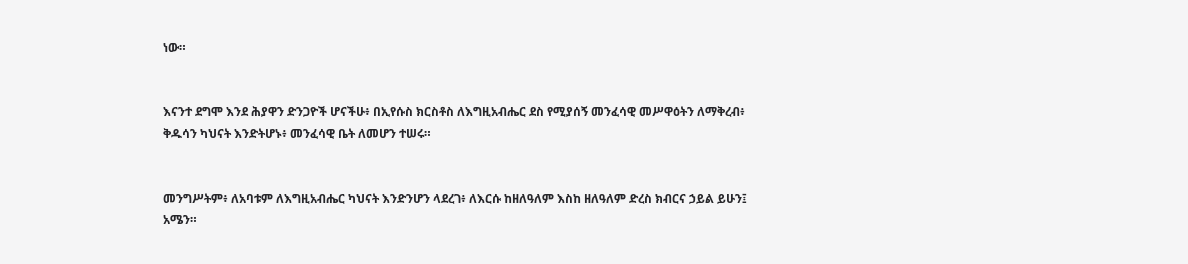ነው።


እናንተ ደግሞ እንደ ሕያዋን ድንጋዮች ሆናችሁ፥ በኢየሱስ ክርስቶስ ለእግዚአብሔር ደስ የሚያሰኝ መንፈሳዊ መሥዋዕትን ለማቅረብ፥ ቅዱሳን ካህናት እንድትሆኑ፥ መንፈሳዊ ቤት ለመሆን ተሠሩ።


መንግሥትም፥ ለአባቱም ለእግዚአብሔር ካህናት እንድንሆን ላደረገ፥ ለእርሱ ከዘለዓለም እስከ ዘለዓለም ድረስ ክብርና ኃይል ይሁን፤ አሜን።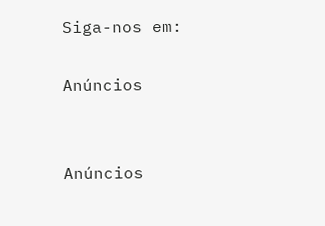Siga-nos em:

Anúncios


Anúncios